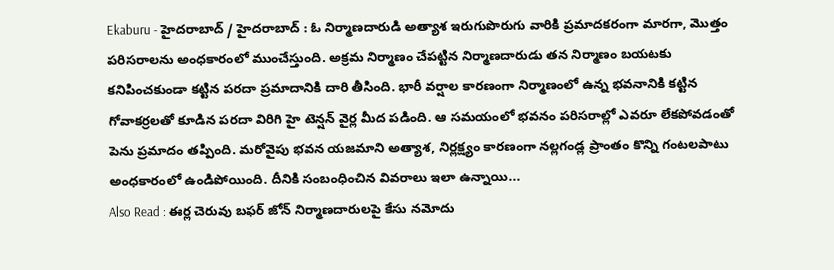Ekaburu - హైదరాబాద్ / హైదరాబాద్ : ఓ నిర్మాణదారుడి అత్యాశ ఇరుగుపొరుగు వారికి ప్రమాదకరంగా మారగా, మొత్తం పరిసరాలను అంధకారంలో ముంచేస్తుంది. అక్రమ నిర్మాణం చేపట్టిన నిర్మాణదారుడు తన నిర్మాణం బయటకు కనిపించకుండా కట్టిన పరదా ప్రమాదానికి దారి తీసింది. భారీ వర్షాల కారణంగా నిర్మాణంలో ఉన్న భవనానికి కట్టిన గోవాకర్రలతో కూడిన పరదా విరిగి హై టెన్షన్ వైర్ల మీద పడింది. ఆ సమయంలో భవనం పరిసరాల్లో ఎవరూ లేకపోవడంతో పెను ప్రమాదం తప్పింది. మరోవైపు భవన యజమాని అత్యాశ, నిర్లక్ష్యం కారణంగా నల్లగండ్ల ప్రాంతం కొన్ని గంటలపాటు అంధకారంలో ఉండిపోయింది. దీనికి సంబంధించిన వివరాలు ఇలా ఉన్నాయి...
Also Read : ఈర్ల చెరువు బఫర్ జోన్ నిర్మాణదారులపై కేసు నమోదు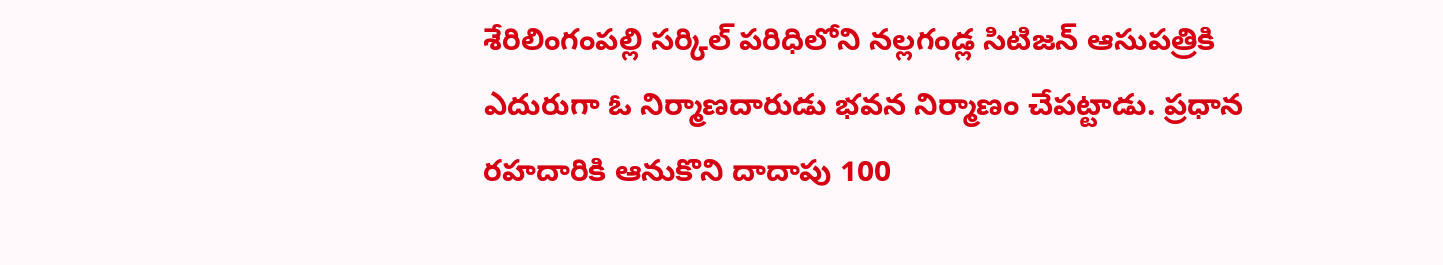శేరిలింగంపల్లి సర్కిల్ పరిధిలోని నల్లగండ్ల సిటిజన్ ఆసుపత్రికి ఎదురుగా ఓ నిర్మాణదారుడు భవన నిర్మాణం చేపట్టాడు. ప్రధాన రహదారికి ఆనుకొని దాదాపు 100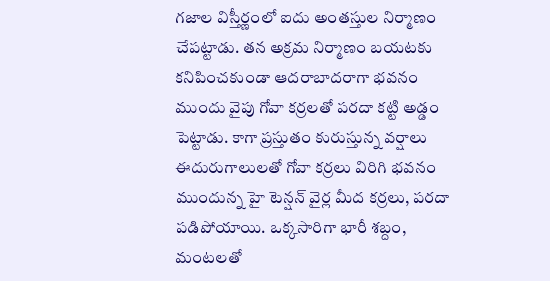గజాల విస్తీర్ణంలో ఐదు అంతస్తుల నిర్మాణం చేపట్టాడు. తన అక్రమ నిర్మాణం బయటకు కనిపించకుండా ఆదరాబాదరాగా భవనం ముందు వైపు గోవా కర్రలతో పరదా కట్టి అడ్డం పెట్టాడు. కాగా ప్రస్తుతం కురుస్తున్న వర్షాలు ఈదురుగాలులతో గోవా కర్రలు విరిగి భవనం ముందున్న హై టెన్షన్ వైర్ల మీద కర్రలు, పరదా పడిపోయాయి. ఒక్కసారిగా భారీ శబ్దం, మంటలతో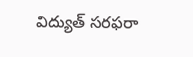విద్యుత్ సరఫరా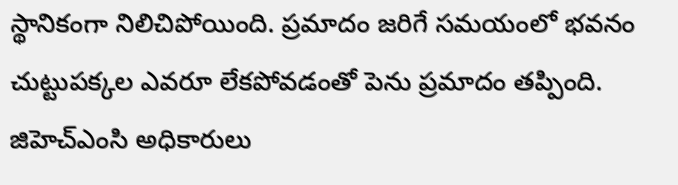స్థానికంగా నిలిచిపోయింది. ప్రమాదం జరిగే సమయంలో భవనం చుట్టుపక్కల ఎవరూ లేకపోవడంతో పెను ప్రమాదం తప్పింది. జిహెచ్ఎంసి అధికారులు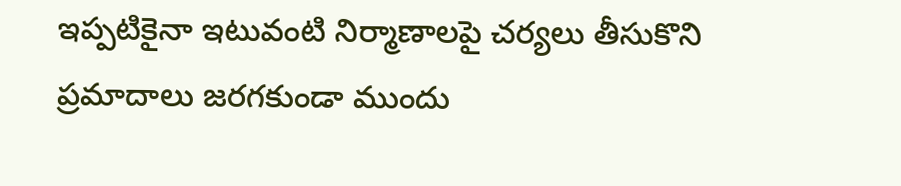ఇప్పటికైనా ఇటువంటి నిర్మాణాలపై చర్యలు తీసుకొని ప్రమాదాలు జరగకుండా ముందు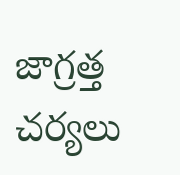జాగ్రత్త చర్యలు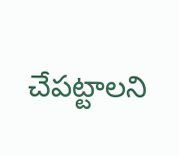చేపట్టాలని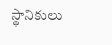స్థానికులు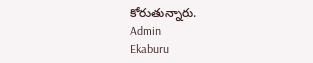కోరుతున్నారు.
Admin
Ekaburu